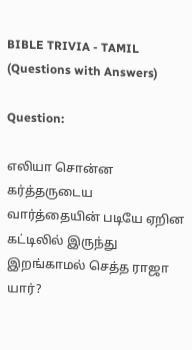BIBLE TRIVIA - TAMIL (Questions with Answers)

Question:

எலியா சொன்ன கர்த்தருடைய வார்த்தையின் படியே ஏறின கட்டிலில் இருந்து இறங்காமல் செத்த ராஜா யார்?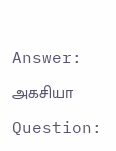Answer:

அகசியா

Question: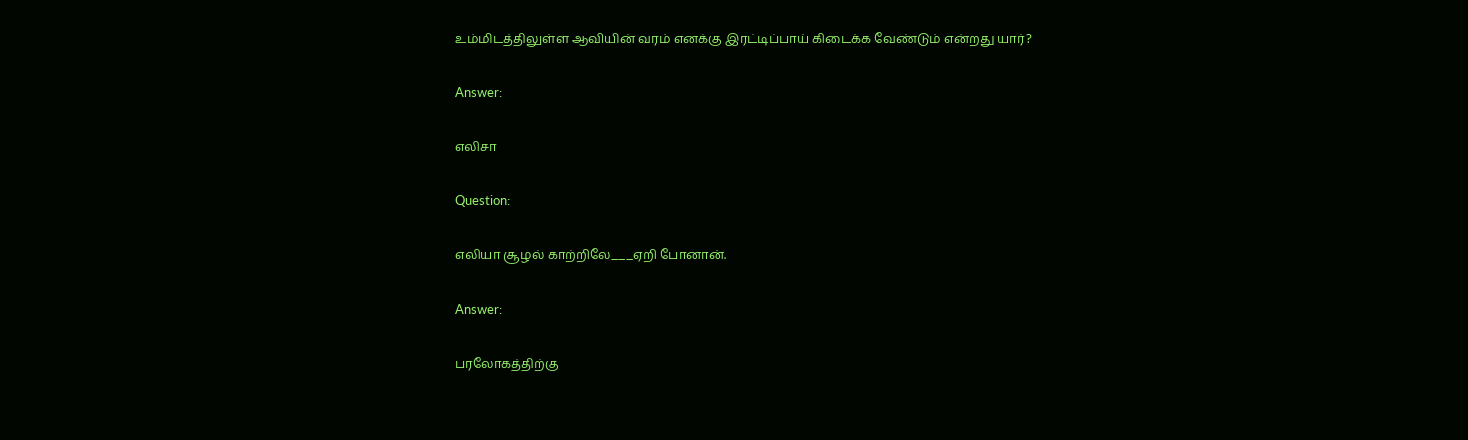உம்மிடத்திலுள்ள ஆவியின் வரம் எனக்கு இரட்டிப்பாய் கிடைக்க வேண்டும் என்றது யார்?

Answer:

எலிசா

Question:

எலியா சூழல் காற்றிலே___ஏறி போனான்.

Answer:

பரலோகத்திற்கு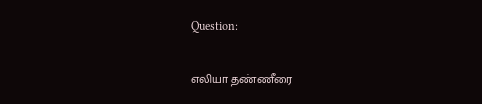Question:

எலியா தண்ணீரை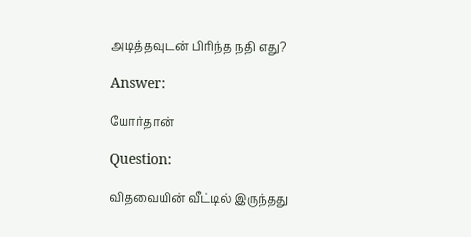அடித்தவுடன் பிரிந்த நதி எது?

Answer:

யோர்தான்

Question:

விதவையின் வீட்டில் இருந்தது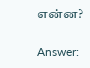என்ன?

Answer: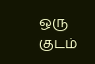ஒரு குடம்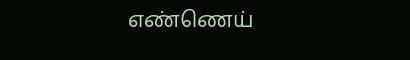எண்ணெய்